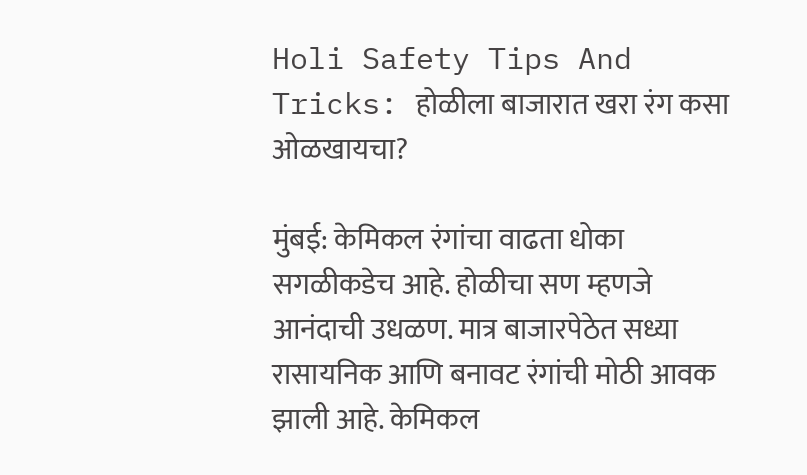Holi Safety Tips And Tricks: होळीला बाजारात खरा रंग कसा ओळखायचा?

मुंबई: केमिकल रंगांचा वाढता धोका सगळीकडेच आहे. होळीचा सण म्हणजे आनंदाची उधळण. मात्र बाजारपेठेत सध्या रासायनिक आणि बनावट रंगांची मोठी आवक झाली आहे. केमिकल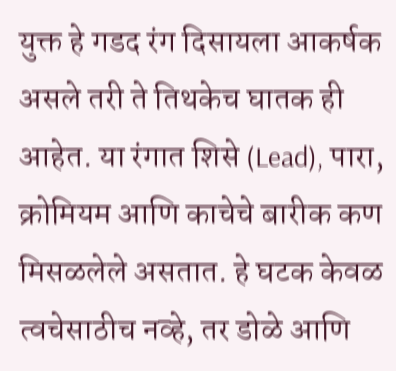युक्त हे गडद रंग दिसायला आकर्षक असले तरी ते तिथकेच घातक ही आहेत. या रंगात शिसे (Lead), पारा, क्रोमियम आणि काचेचे बारीक कण मिसळलेले असतात. हे घटक केवळ त्वचेसाठीच नव्हे, तर डोळे आणि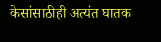केसांसाठीही अत्यंत घातक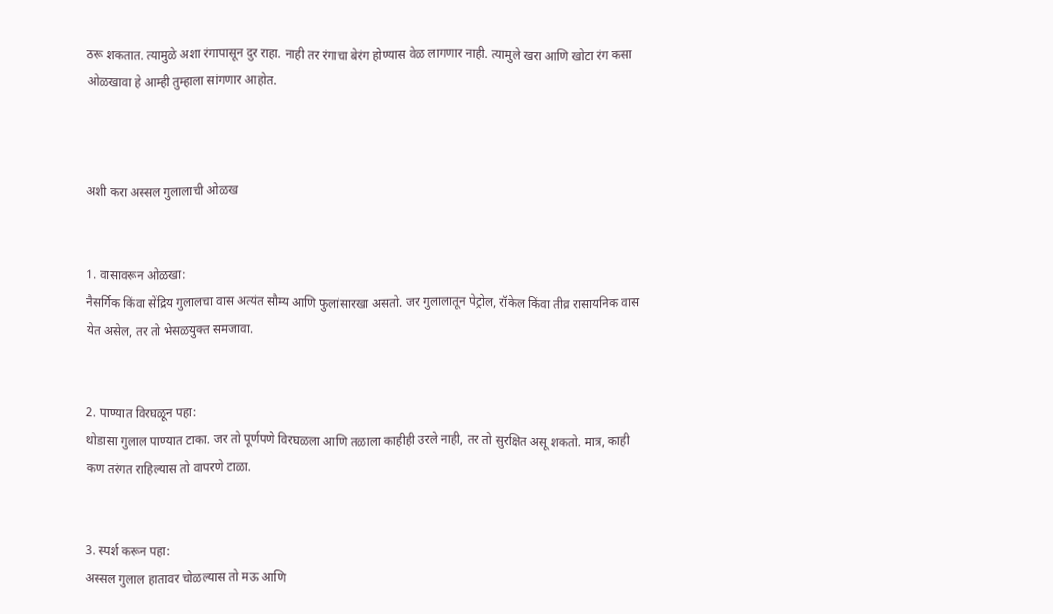ठरू शकतात. त्यामुळे अशा रंगापासून दुर राहा. नाही तर रंगाचा बेरंग होण्यास वेळ लागणार नाही. त्यामुले खरा आणि खोटा रंग कसा ओळखावा हे आम्ही तुम्हाला सांगणार आहोत.



अशी करा अस्सल गुलालाची ओळख


1. वासावरून ओळखा:
नैसर्गिक किंवा सेंद्रिय गुलालचा वास अत्यंत सौम्य आणि फुलांसारखा असतो. जर गुलालातून पेट्रोल, रॉकेल किंवा तीव्र रासायनिक वास येत असेल, तर तो भेसळयुक्त समजावा.


2. पाण्यात विरघळून पहा:
थोडासा गुलाल पाण्यात टाका. जर तो पूर्णपणे विरघळला आणि तळाला काहीही उरले नाही, तर तो सुरक्षित असू शकतो. मात्र, काही कण तरंगत राहिल्यास तो वापरणे टाळा.


3. स्पर्श करून पहा:
अस्सल गुलाल हातावर चोळल्यास तो मऊ आणि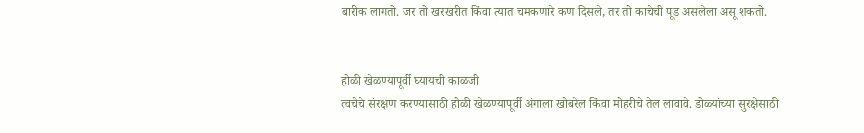बारीक लागतो. जर तो खरखरीत किंवा त्यात चमकणारे कण दिसले, तर तो काचेची पूड असलेला असू शकतो.


होळी खेळण्यापूर्वी घ्यायची काळजी
त्वचेचे संरक्षण करण्यासाठी होळी खेळण्यापूर्वी अंगाला खोबरेल किंवा मोहरीचे तेल लावावे. डोळ्यांच्या सुरक्षेसाठी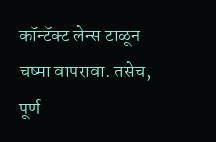कॉन्टॅक्ट लेन्स टाळून चष्मा वापरावा. तसेच, पूर्ण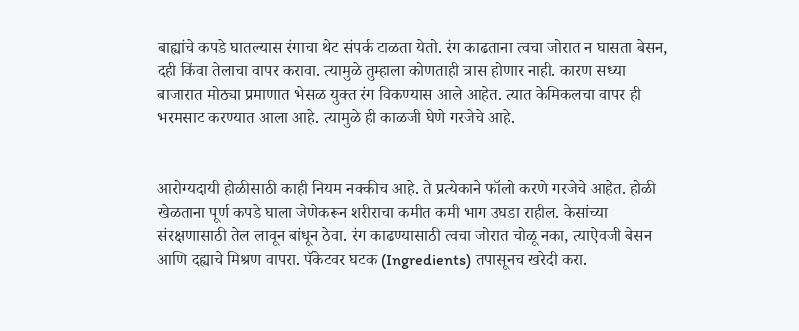बाह्यांचे कपडे घातल्यास रंगाचा थेट संपर्क टाळता येतो. रंग काढताना त्वचा जोरात न घासता बेसन, दही किंवा तेलाचा वापर करावा. त्यामुळे तुम्हाला कोणताही त्रास होणार नाही. कारण सध्या बाजारात मोठ्या प्रमाणात भेसळ युक्त रंग विकण्यास आले आहेत. त्यात केमिकलचा वापर ही भरमसाट करण्यात आला आहे. त्यामुळे ही काळजी घेणे गरजेचे आहे.


आरोग्यदायी होळीसाठी काही नियम नक्कीच आहे. ते प्रत्येकाने फॉलो करणे गरजेचे आहेत. होळी खेळताना पूर्ण कपडे घाला जेणेकरून शरीराचा कमीत कमी भाग उघडा राहील. केसांच्या संरक्षणासाठी तेल लावून बांधून ठेवा. रंग काढण्यासाठी त्वचा जोरात चोळू नका, त्याऐवजी बेसन आणि दह्याचे मिश्रण वापरा. पॅकेटवर घटक (Ingredients) तपासूनच खरेदी करा.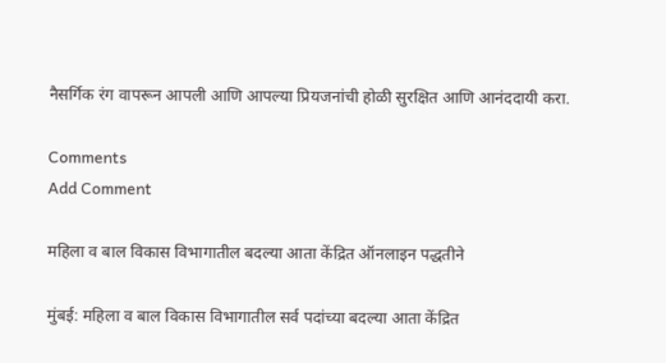नैसर्गिक रंग वापरून आपली आणि आपल्या प्रियजनांची होळी सुरक्षित आणि आनंददायी करा.

Comments
Add Comment

महिला व बाल विकास विभागातील बदल्या आता केंद्रित ऑनलाइन पद्धतीने

मुंबई: महिला व बाल विकास विभागातील सर्व पदांच्या बदल्या आता केंद्रित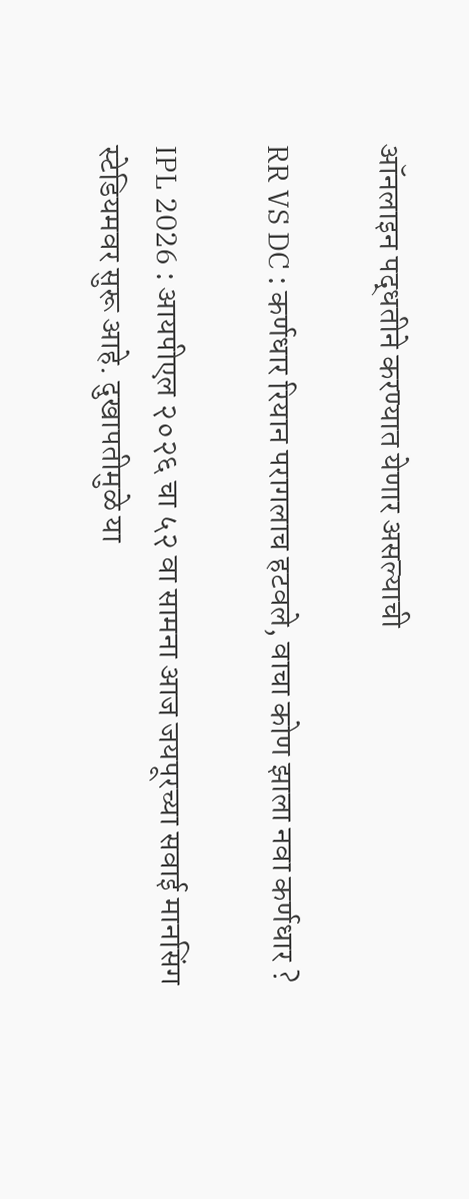ऑनलाइन पद्धतीने करण्यात येणार असल्याची

RR VS DC : कर्णधार रियान परागलाच हटवले, वाचा कोण झाला नवा कर्णधार ?

IPL 2026 : आयपीएल २०२६ चा ५२ वा सामना आज जयपूरच्या सवाई मानसिंग स्टेडियमवर सुरू आहे. दुखापतीमुळे या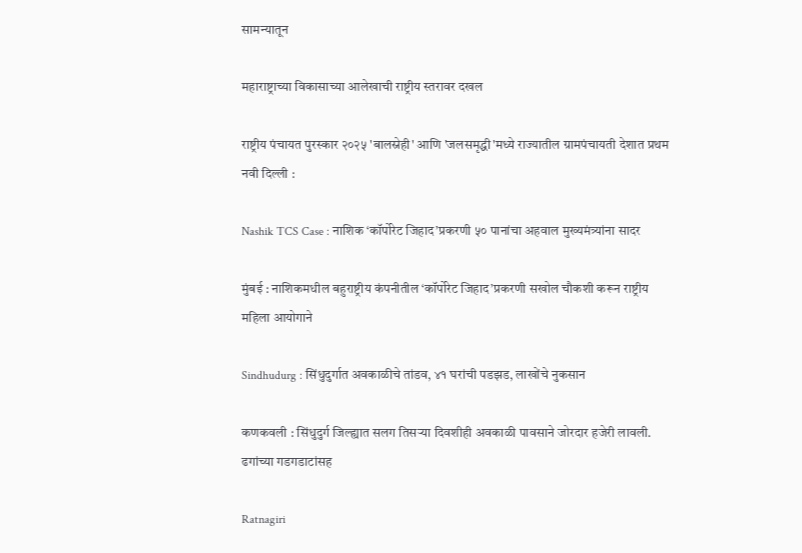सामन्यातून

महाराष्ट्राच्या विकासाच्या आलेखाची राष्ट्रीय स्तरावर दखल

राष्ट्रीय पंचायत पुरस्कार २०२५ 'बालस्नेही' आणि 'जलसमृद्धी'मध्ये राज्यातील ग्रामपंचायती देशात प्रथम नवी दिल्ली :

Nashik TCS Case : नाशिक ‘कॉर्पोरेट जिहाद’प्रकरणी ५० पानांचा अहवाल मुख्यमंत्र्यांना सादर

मुंबई : नाशिकमधील बहुराष्ट्रीय कंपनीतील ‘कॉर्पोरेट जिहाद’प्रकरणी सखोल चौकशी करून राष्ट्रीय महिला आयोगाने

Sindhudurg : सिंधुदुर्गात अवकाळीचे तांडव, ४१ घरांची पडझड, लाखोंचे नुकसान

कणकवली : सिंधुदुर्ग जिल्ह्यात सलग तिसऱ्या दिवशीही अवकाळी पावसाने जोरदार हजेरी लावली. ढगांच्या गडगडाटांसह

Ratnagiri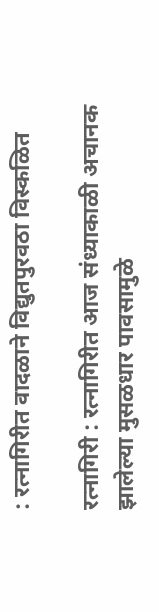: रत्नागिरीत वादळाने विद्युतपुरवठा विस्कळित

रत्नागिरी : रत्नागिरीत आज संध्याकाळी अचानक झालेल्या मुसळधार पावसामुळे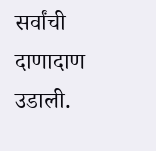सर्वांची दाणादाण उडाली.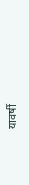यावर्षी